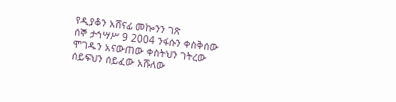የዲያቆን አሸናፊ መኰንን ገጽ
ሰኞ ታኅሣሥ 9 2004 ንፋሱን ቀስቅሰው ሞገዱን አናውጠው ቀስትህን ገትረው ሰይፍህን ሰይፈው አሹለው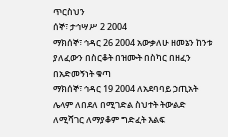ጥርስህን
ሰኞ፣ ታኅሣሥ 2 2004
ማክሰኞ፣ ኅዳር 26 2004 አውቃለሁ ዘመኔን ከንቱ ያለፈውን በስርቆት በዝሙት በስካር በዘፈን በአድመኝነት ቁጣ
ማክሰኞ፣ ኅዳር 19 2004 ለአደባባይ ኃጢአት ሌላም ለበደለ በሚገድል ስህተት ትውልድ ለሚሻገር ለማያቆም ግድፈት እልፍ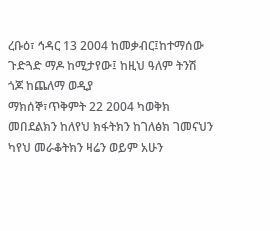ረቡዕ፣ ኅዳር 13 2004 ከመቃብር፤ከተማሰው ጉድጓድ ማዶ ከሚታየው፤ ከዚህ ዓለም ትንሽ ጎጆ ከጨለማ ወዲያ
ማክሰኞ፣ጥቅምት 22 2004 ካወቅክ መበደልክን ከለየህ ክፋትክን ከገለፅክ ገመናህን ካየህ መራቆትክን ዛሬን ወይም አሁን